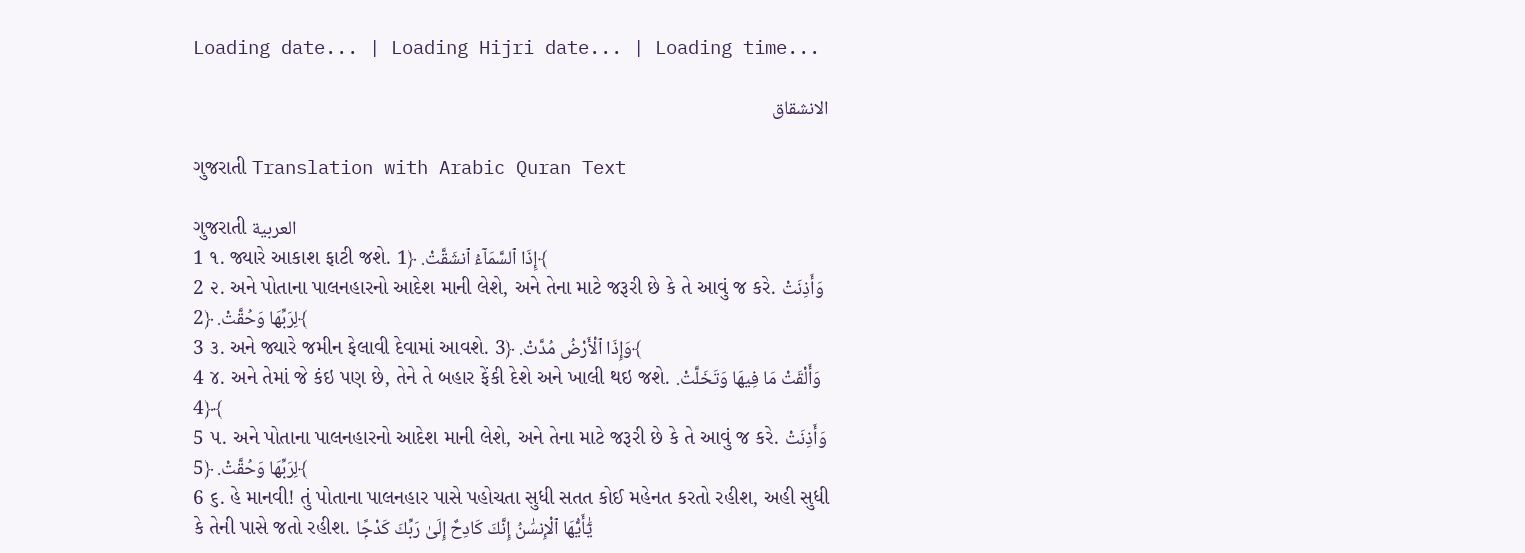Loading date... | Loading Hijri date... | Loading time...

الانشقاق

ગુજરાતી Translation with Arabic Quran Text

ગુજરાતી العربية
1 ૧. જ્યારે આકાશ ફાટી જશે. إِذَا ٱلسَّمَآءُ ٱنشَقَّتْ. ﴿1﴾
2 ૨. અને પોતાના પાલનહારનો આદેશ માની લેશે, અને તેના માટે જરૂરી છે કે તે આવું જ કરે. وَأَذِنَتْ لِرَبِّهَا وَحُقَّتْ. ﴿2﴾
3 ૩. અને જ્યારે જમીન ફેલાવી દેવામાં આવશે. وَإِذَا ٱلْأَرْضُ مُدَّتْ. ﴿3﴾
4 ૪. અને તેમાં જે કંઇ પણ છે, તેને તે બહાર ફેંકી દેશે અને ખાલી થઇ જશે. وَأَلْقَتْ مَا فِيهَا وَتَخَلَّتْ. ﴿4﴾
5 ૫. અને પોતાના પાલનહારનો આદેશ માની લેશે, અને તેના માટે જરૂરી છે કે તે આવું જ કરે. وَأَذِنَتْ لِرَبِّهَا وَحُقَّتْ. ﴿5﴾
6 ૬. હે માનવી! તું પોતાના પાલનહાર પાસે પહોચતા સુધી સતત કોઈ મહેનત કરતો રહીશ, અહી સુધી કે તેની પાસે જતો રહીશ. يَٰٓأَيُّهَا ٱلْإِنسَٰنُ إِنَّكَ كَادِحٌ إِلَىٰ رَبِّكَ كَدْحًۭا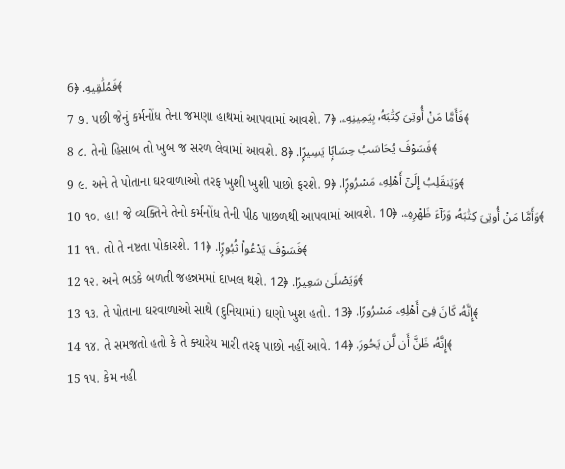فَمُلَٰقِيهِ. ﴿6﴾
7 ૭. પછી જેનું કર્મનોંધ તેના જમણા હાથમાં આપવામાં આવશે. فَأَمَّا مَنْ أُوتِىَ كِتَٰبَهُۥ بِيَمِينِهِۦ. ﴿7﴾
8 ૮. તેનો હિસાબ તો ખુબ જ સરળ લેવામાં આવશે. فَسَوْفَ يُحَاسَبُ حِسَابًۭا يَسِيرًۭا. ﴿8﴾
9 ૯. અને તે પોતાના ઘરવાળાઓ તરફ ખુશી ખુશી પાછો ફરશે. وَيَنقَلِبُ إِلَىٰٓ أَهْلِهِۦ مَسْرُورًۭا. ﴿9﴾
10 ૧૦. હા! જે વ્યક્તિને તેનો કર્મનોંધ તેની પીઠ પાછળથી આપવામાં આવશે. وَأَمَّا مَنْ أُوتِىَ كِتَٰبَهُۥ وَرَآءَ ظَهْرِهِۦ. ﴿10﴾
11 ૧૧. તો તે નષ્ટતા પોકારશે. فَسَوْفَ يَدْعُوا۟ ثُبُورًۭا. ﴿11﴾
12 ૧૨. અને ભડકે બળતી જહન્નમમાં દાખલ થશે. وَيَصْلَىٰ سَعِيرًا. ﴿12﴾
13 ૧૩. તે પોતાના ઘરવાળાઓ સાથે (દુનિયામાં) ઘણો ખુશ હતો. إِنَّهُۥ كَانَ فِىٓ أَهْلِهِۦ مَسْرُورًا. ﴿13﴾
14 ૧૪. તે સમજતો હતો કે તે ક્યારેય મારી તરફ પાછો નહીં આવે. إِنَّهُۥ ظَنَّ أَن لَّن يَحُورَ. ﴿14﴾
15 ૧૫. કેમ નહી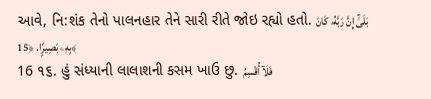આવે, નિ:શંક તેનો પાલનહાર તેને સારી રીતે જોઇ રહ્યો હતો. بَلَىٰٓ إِنَّ رَبَّهُۥ كَانَ بِهِۦ بَصِيرًۭا. ﴿15﴾
16 ૧૬. હું સંધ્યાની લાલાશની કસમ ખાઉ છુ. فَلَآ أُقْسِمُ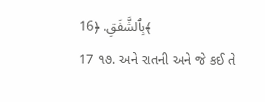بِٱلشَّفَقِ. ﴿16﴾
17 ૧૭. અને રાતની અને જે કઈ તે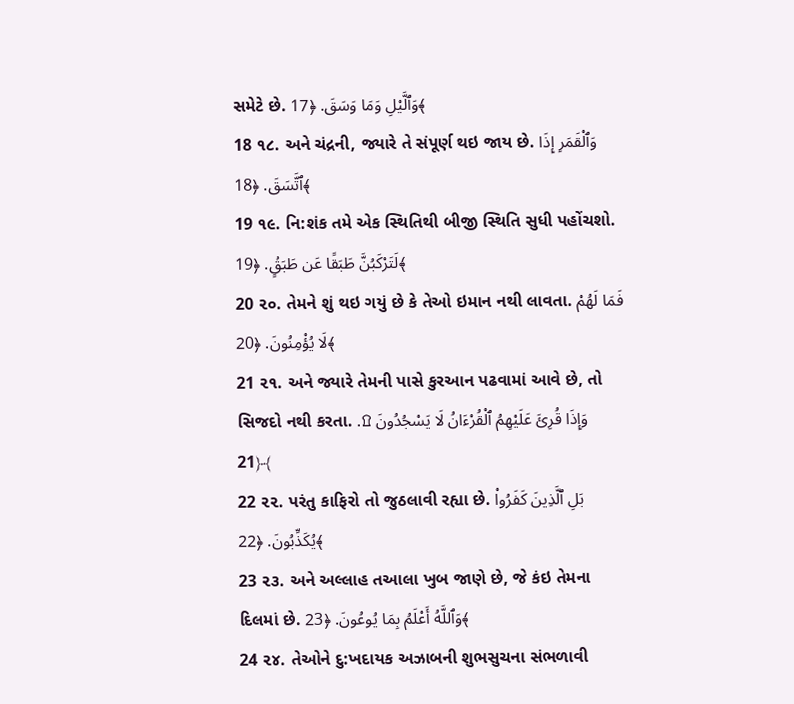સમેટે છે. وَٱلَّيْلِ وَمَا وَسَقَ. ﴿17﴾
18 ૧૮. અને ચંદ્રની, જ્યારે તે સંપૂર્ણ થઇ જાય છે. وَٱلْقَمَرِ إِذَا ٱتَّسَقَ. ﴿18﴾
19 ૧૯. નિ:શંક તમે એક સ્થિતિથી બીજી સ્થિતિ સુધી પહોંચશો. لَتَرْكَبُنَّ طَبَقًا عَن طَبَقٍۢ. ﴿19﴾
20 ૨૦. તેમને શું થઇ ગયું છે કે તેઓ ઇમાન નથી લાવતા. فَمَا لَهُمْ لَا يُؤْمِنُونَ. ﴿20﴾
21 ૨૧. અને જ્યારે તેમની પાસે કુરઆન પઢવામાં આવે છે, તો સિજદો નથી કરતા. وَإِذَا قُرِئَ عَلَيْهِمُ ٱلْقُرْءَانُ لَا يَسْجُدُونَ ۩. ﴿21﴾
22 ૨૨. પરંતુ કાફિરો તો જુઠલાવી રહ્યા છે. بَلِ ٱلَّذِينَ كَفَرُوا۟ يُكَذِّبُونَ. ﴿22﴾
23 ૨૩. અને અલ્લાહ તઆલા ખુબ જાણે છે, જે કંઇ તેમના દિલમાં છે. وَٱللَّهُ أَعْلَمُ بِمَا يُوعُونَ. ﴿23﴾
24 ૨૪. તેઓને દુ:ખદાયક અઝાબની શુભસુચના સંભળાવી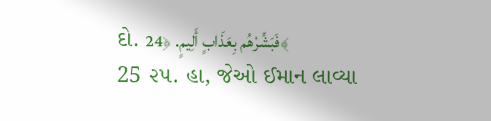દો. فَبَشِّرْهُم بِعَذَابٍ أَلِيمٍ. ﴿24﴾
25 ૨૫. હા, જેઓ ઈમાન લાવ્યા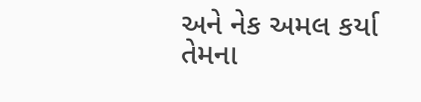અને નેક અમલ કર્યા તેમના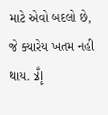માટે એવો બદલો છે, જે ક્યારેય ખતમ નહી થાય. إِلَّا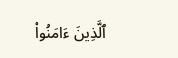ٱلَّذِينَ ءَامَنُوا۟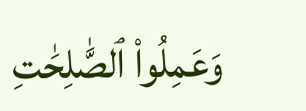وَعَمِلُوا۟ ٱلصَّٰلِحَٰتِ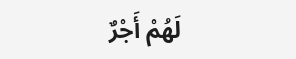لَهُمْ أَجْرٌ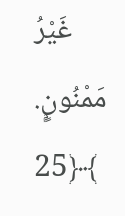غَيْرُ مَمْنُونٍۭ. ﴿25﴾